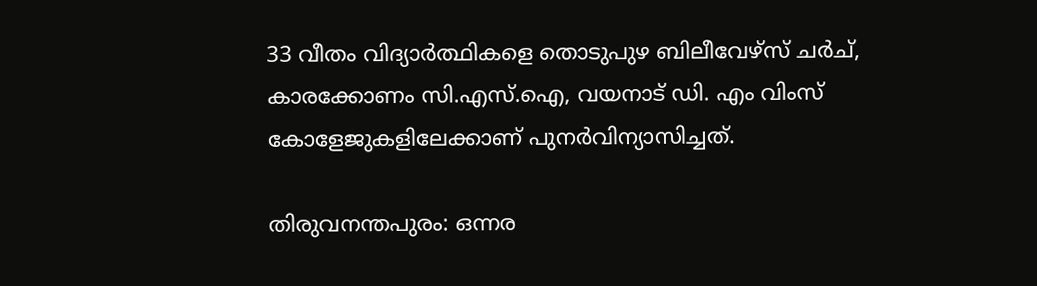33 വീതം വിദ്യാർത്ഥികളെ തൊടുപുഴ ബിലീവേഴ്‌സ് ചർച്, കാരക്കോണം സി.എസ്.ഐ, വയനാട് ഡി. എം വിംസ് കോളേജുകളിലേക്കാണ് പുനർവിന്യാസിച്ചത്.

തിരുവനന്തപുരം: ഒന്നര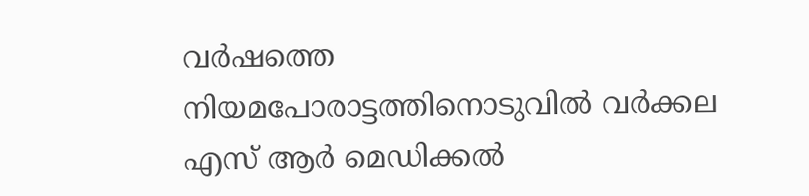വർഷത്തെ നിയമപോരാട്ടത്തിനൊടുവിൽ വർക്കല എസ് ആർ മെഡിക്കൽ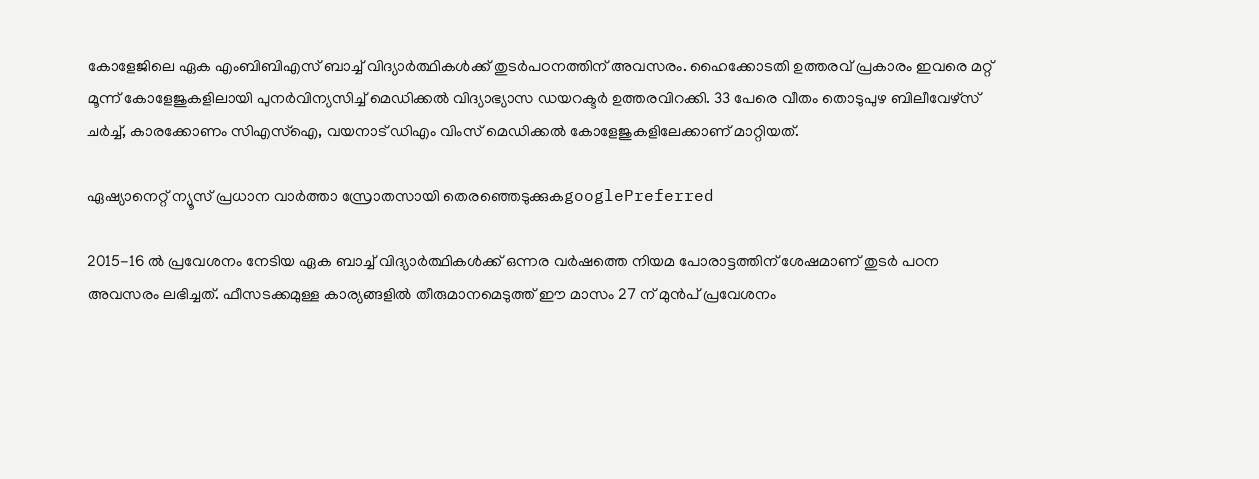കോളേജിലെ ഏക എംബിബിഎസ് ബാച്ച് വിദ്യാർത്ഥികൾക്ക് തുടർപഠനത്തിന് അവസരം. ഹൈക്കോടതി ഉത്തരവ് പ്രകാരം ഇവരെ മറ്റ് മൂന്ന് കോളേജുകളിലായി പുനർവിന്യസിച്ച് മെഡിക്കൽ വിദ്യാഭ്യാസ ഡയറക്ടർ ഉത്തരവിറക്കി. 33 പേരെ വീതം തൊടുപുഴ ബിലീവേഴ്സ് ചർച്ച്, കാരക്കോണം സിഎസ്ഐ, വയനാട് ഡിഎം വിംസ് മെഡിക്കൽ കോളേജുകളിലേക്കാണ് മാറ്റിയത്.

ഏഷ്യാനെറ്റ് ന്യൂസ് പ്രധാന വാർത്താ സ്രോതസായി തെരഞ്ഞെടുക്കുകgooglePreferred

2015-16 ൽ പ്രവേശനം നേടിയ ഏക ബാച്ച് വിദ്യാർത്ഥികൾക്ക് ഒന്നര വർഷത്തെ നിയമ പോരാട്ടത്തിന് ശേഷമാണ് തുടർ പഠന അവസരം ലഭിച്ചത്. ഫീസടക്കമുള്ള കാര്യങ്ങളിൽ തീരുമാനമെടുത്ത് ഈ മാസം 27 ന് മുൻപ് പ്രവേശനം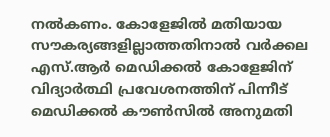നൽകണം. കോളേജിൽ മതിയായ സൗകര്യങ്ങളില്ലാത്തതിനാൽ വർക്കല എസ്.ആർ മെഡിക്കൽ കോളേജിന് വിദ്യാർത്ഥി പ്രവേശനത്തിന് പിന്നീട് മെഡിക്കൽ കൗൺസിൽ അനുമതി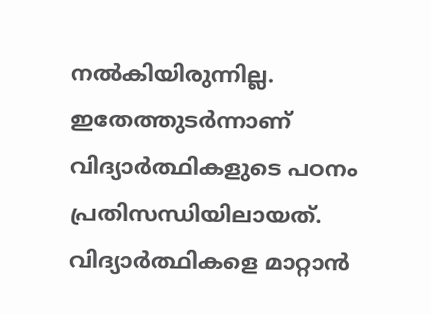നൽകിയിരുന്നില്ല. ഇതേത്തുടർന്നാണ് വിദ്യാര്‍ത്ഥികളുടെ പഠനം പ്രതിസന്ധിയിലായത്. വിദ്യാർത്ഥികളെ മാറ്റാൻ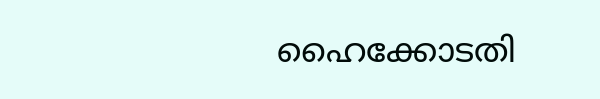ഹൈക്കോടതി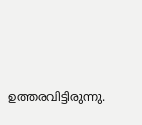ഉത്തരവിട്ടിരുന്നു.